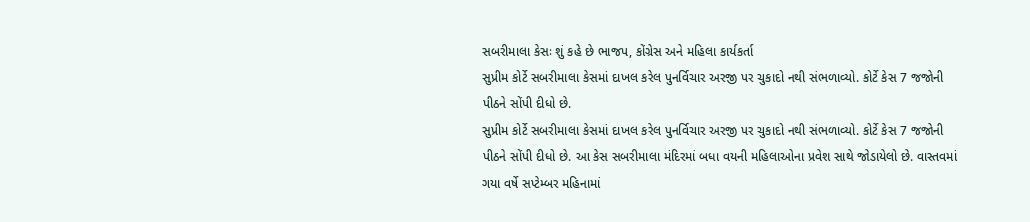સબરીમાલા કેસઃ શું કહે છે ભાજપ, કોંગ્રેસ અને મહિલા કાર્યકર્તા
સુપ્રીમ કોર્ટે સબરીમાલા કેસમાં દાખલ કરેલ પુનર્વિચાર અરજી પર ચુકાદો નથી સંભળાવ્યો. કોર્ટે કેસ 7 જજોની પીઠને સોંપી દીધો છે.
સુપ્રીમ કોર્ટે સબરીમાલા કેસમાં દાખલ કરેલ પુનર્વિચાર અરજી પર ચુકાદો નથી સંભળાવ્યો. કોર્ટે કેસ 7 જજોની પીઠને સોંપી દીધો છે. આ કેસ સબરીમાલા મંદિરમાં બધા વયની મહિલાઓના પ્રવેશ સાથે જોડાયેલો છે. વાસ્તવમાં ગયા વર્ષે સપ્ટેમ્બર મહિનામાં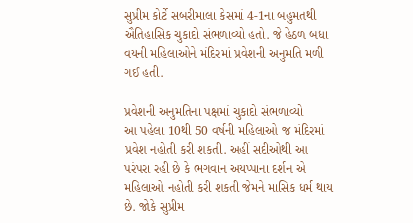સુપ્રીમ કોર્ટે સબરીમાલા કેસમાં 4-1ના બહુમતથી ઐતિહાસિક ચુકાદો સંભળાવ્યો હતો. જે હેઠળ બધા વયની મહિલાઓને મંદિરમાં પ્રવેશની અનુમતિ મળી ગઈ હતી.

પ્રવેશની અનુમતિના પક્ષમાં ચુકાદો સંભળાવ્યો
આ પહેલા 10થી 50 વર્ષની મહિલાઓ જ મંદિરમાં પ્રવેશ નહોતી કરી શકતી. અહીં સદીઓથી આ પરંપરા રહી છે કે ભગવાન અયપ્પાના દર્શન એ મહિલાઓ નહોતી કરી શકતી જેમને માસિક ધર્મ થાય છે. જોકે સુપ્રીમ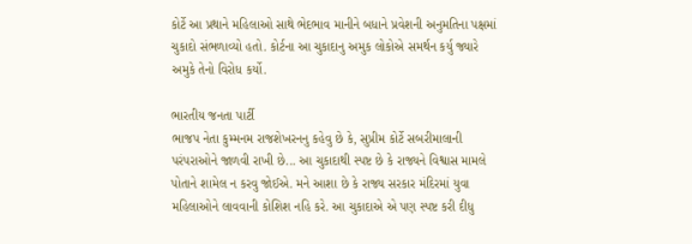કોર્ટે આ પ્રથાને મહિલાઓ સાથે ભેદભાવ માનીને બધાને પ્રવેશની અનુમતિના પક્ષમાં ચુકાદો સંભળાવ્યો હતો. કોર્ટના આ ચુકાદાનુ અમુક લોકોએ સમર્થન કર્યુ જ્યારે અમુકે તેનો વિરોધ કર્યો.

ભારતીય જનતા પાર્ટી
ભાજપ નેતા કુમ્મનમ રાજશેખરનનુ કહેવુ છે કે, સુપ્રીમ કોર્ટે સબરીમાલાની પરંપરાઓને જાળવી રાખી છે... આ ચુકાદાથી સ્પષ્ટ છે કે રાજ્યને વિશ્વાસ મામલે પોતાને શામેલ ન કરવુ જોઈએ. મને આશા છે કે રાજ્ય સરકાર મંદિરમાં યુવા મહિલાઓને લાવવાની કોશિશ નહિ કરે. આ ચુકાદાએ એ પણ સ્પષ્ટ કરી દીધુ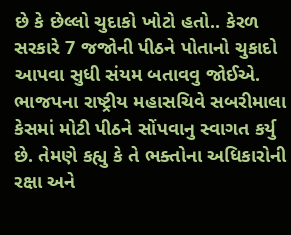છે કે છેલ્લો ચુદાકો ખોટો હતો.. કેરળ સરકારે 7 જજોની પીઠને પોતાનો ચુકાદો આપવા સુધી સંયમ બતાવવુ જોઈએ. ભાજપના રાષ્ટ્રીય મહાસચિવે સબરીમાલા કેસમાં મોટી પીઠને સોંપવાનુ સ્વાગત કર્યુ છે. તેમણે કહ્યુ કે તે ભક્તોના અધિકારોની રક્ષા અને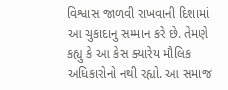વિશ્વાસ જાળવી રાખવાની દિશામાં આ ચુકાદાનુ સમ્માન કરે છે. તેમણે કહ્યુ કે આ કેસ ક્યારેય મૌલિક અધિકારોનો નથી રહ્યો. આ સમાજ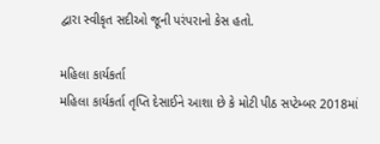દ્વારા સ્વીકૃત સદીઓ જૂની પરંપરાનો કેસ હતો.

મહિલા કાર્યકર્તા
મહિલા કાર્યકર્તા તૃપ્તિ દેસાઈને આશા છે કે મોટી પીઠ સપ્ટેમ્બર 2018માં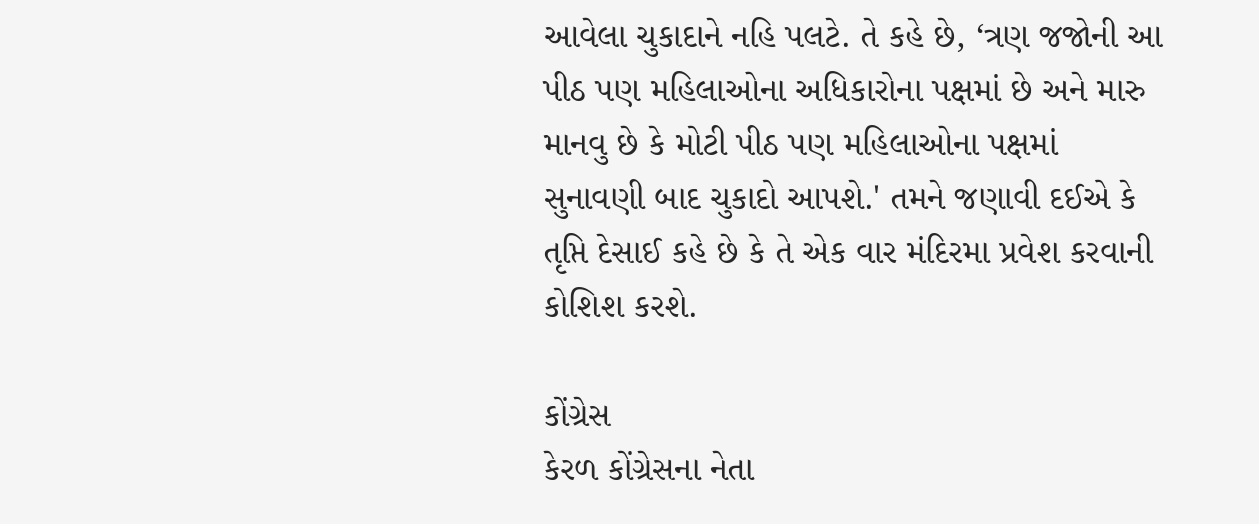આવેલા ચુકાદાને નહિ પલટે. તે કહે છે, ‘ત્રણ જજોની આ પીઠ પણ મહિલાઓના અધિકારોના પક્ષમાં છે અને મારુ માનવુ છે કે મોટી પીઠ પણ મહિલાઓના પક્ષમાં સુનાવણી બાદ ચુકાદો આપશે.' તમને જણાવી દઈએ કે તૃપ્તિ દેસાઈ કહે છે કે તે એક વાર મંદિરમા પ્રવેશ કરવાની કોશિશ કરશે.

કોંગ્રેસ
કેરળ કોંગ્રેસના નેતા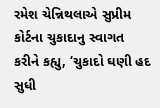રમેશ ચેન્નિથલાએ સુપ્રીમ કોર્ટના ચુકાદાનુ સ્વાગત કરીને કહ્યુ, ‘ચુકાદો ઘણી હદ સુધી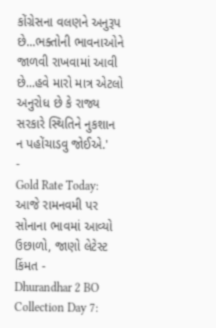કોંગ્રેસના વલણને અનુરૂપ છે...ભક્તોની ભાવનાઓને જાળવી રાખવામાં આવી છે...હવે મારો માત્ર એટલો અનુરોધ છે કે રાજ્ય સરકારે સ્થિતિને નુકશાન ન પહોંચાડવુ જોઈએ.'
-
Gold Rate Today: આજે રામનવમી પર સોનાના ભાવમાં આવ્યો ઉછાળો, જાણો લેટેસ્ટ કિંમત -
Dhurandhar 2 BO Collection Day 7: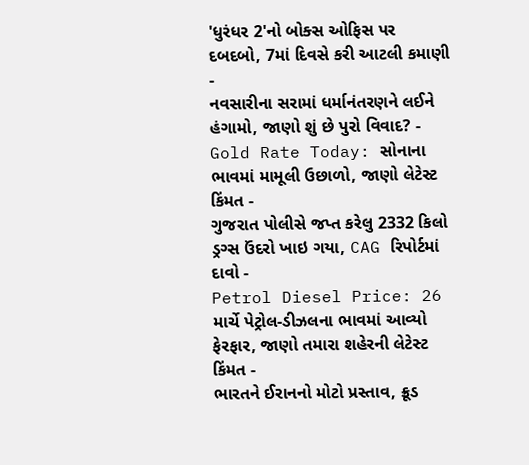'ધુરંધર 2'નો બોક્સ ઓફિસ પર દબદબો, 7માં દિવસે કરી આટલી કમાણી -
નવસારીના સરામાં ધર્માનંતરણને લઈને હંગામો, જાણો શું છે પુરો વિવાદ? -
Gold Rate Today: સોનાના ભાવમાં મામૂલી ઉછાળો, જાણો લેટેસ્ટ કિંમત -
ગુજરાત પોલીસે જપ્ત કરેલુ 2332 કિલો ડ્રગ્સ ઉંદરો ખાઇ ગયા, CAG રિપોર્ટમાં દાવો -
Petrol Diesel Price: 26 માર્ચે પેટ્રોલ-ડીઝલના ભાવમાં આવ્યો ફેરફાર, જાણો તમારા શહેરની લેટેસ્ટ કિંમત -
ભારતને ઈરાનનો મોટો પ્રસ્તાવ, ક્રૂડ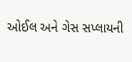ઓઈલ અને ગેસ સપ્લાયની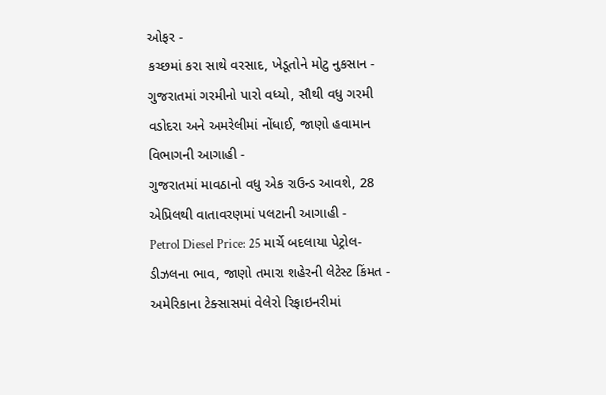ઓફર -
કચ્છમાં કરા સાથે વરસાદ, ખેડૂતોને મોટુ નુકસાન -
ગુજરાતમાં ગરમીનો પારો વધ્યો, સૌથી વધુ ગરમી વડોદરા અને અમરેલીમાં નોંધાઈ, જાણો હવામાન વિભાગની આગાહી -
ગુજરાતમાં માવઠાનો વધુ એક રાઉન્ડ આવશે, 28 એપ્રિલથી વાતાવરણમાં પલટાની આગાહી -
Petrol Diesel Price: 25 માર્ચે બદલાયા પેટ્રોલ-ડીઝલના ભાવ, જાણો તમારા શહેરની લેટેસ્ટ કિંમત -
અમેરિકાના ટેક્સાસમાં વેલેરો રિફાઇનરીમાં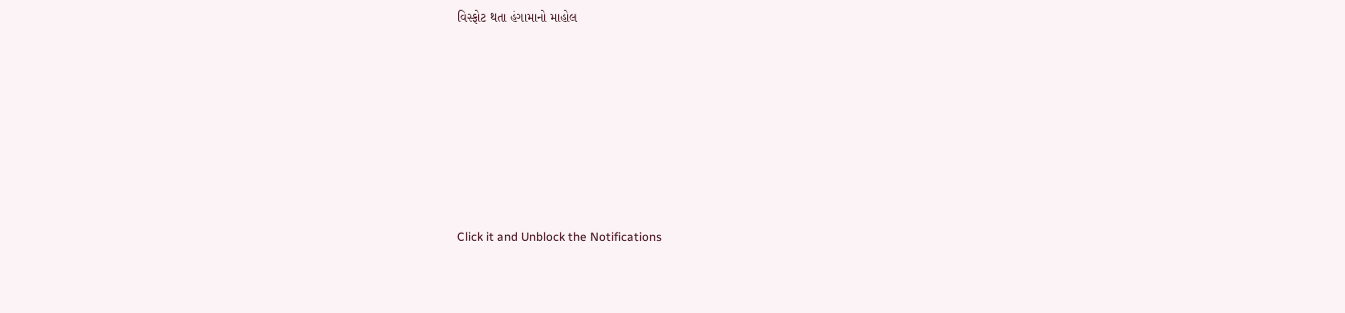વિસ્ફોટ થતા હંગામાનો માહોલ








Click it and Unblock the Notifications